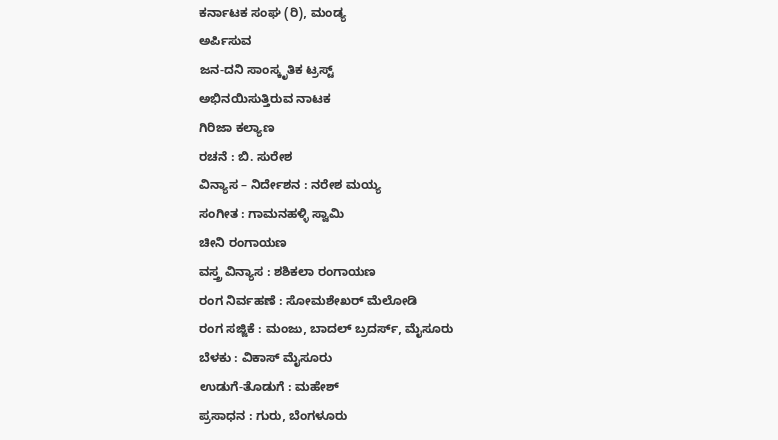ಕರ್ನಾಟಕ ಸಂಘ (ರಿ), ಮಂಡ್ಯ
ಅರ್ಪಿಸುವ
ಜನ-ದನಿ ಸಾಂಸ್ಕೃತಿಕ ಟ್ರಸ್ಟ್
ಅಭಿನಯಿಸುತ್ತಿರುವ ನಾಟಕ
ಗಿರಿಜಾ ಕಲ್ಯಾಣ
ರಚನೆ : ಬಿ. ಸುರೇಶ
ವಿನ್ಯಾಸ – ನಿರ್ದೇಶನ : ನರೇಶ ಮಯ್ಯ
ಸಂಗೀತ : ಗಾಮನಹಳ್ಳಿ ಸ್ವಾಮಿ
ಚೀನಿ ರಂಗಾಯಣ
ವಸ್ತ್ರ ವಿನ್ಯಾಸ : ಶಶಿಕಲಾ ರಂಗಾಯಣ
ರಂಗ ನಿರ್ವಹಣೆ : ಸೋಮಶೇಖರ್ ಮೆಲೋಡಿ
ರಂಗ ಸಜ್ಜಿಕೆ : ಮಂಜು, ಬಾದಲ್ ಬ್ರದರ್ಸ್, ಮೈಸೂರು
ಬೆಳಕು : ವಿಕಾಸ್ ಮೈಸೂರು
ಉಡುಗೆ-ತೊಡುಗೆ : ಮಹೇಶ್
ಪ್ರಸಾಧನ : ಗುರು, ಬೆಂಗಳೂರು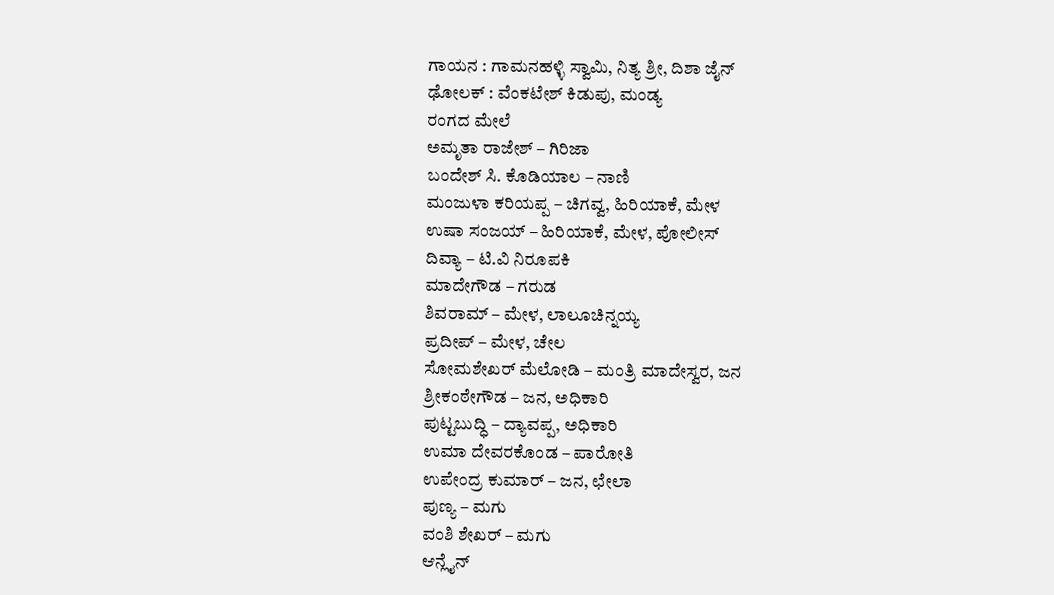ಗಾಯನ : ಗಾಮನಹಳ್ಳಿ ಸ್ವಾಮಿ, ನಿತ್ಯ ಶ್ರೀ, ದಿಶಾ ಜೈನ್
ಢೋಲಕ್ : ವೆಂಕಟೇಶ್ ಕಿಡುಪು, ಮಂಡ್ಯ
ರಂಗದ ಮೇಲೆ
ಅಮೃತಾ ರಾಜೇಶ್ – ಗಿರಿಜಾ
ಬಂದೇಶ್ ಸಿ. ಕೊಡಿಯಾಲ – ನಾಣಿ
ಮಂಜುಳಾ ಕರಿಯಪ್ಪ – ಚಿಗವ್ವ, ಹಿರಿಯಾಕೆ, ಮೇಳ
ಉಷಾ ಸಂಜಯ್ – ಹಿರಿಯಾಕೆ, ಮೇಳ, ಪೋಲೀಸ್
ದಿವ್ಯಾ – ಟಿ.ವಿ ನಿರೂಪಕಿ
ಮಾದೇಗೌಡ – ಗರುಡ
ಶಿವರಾಮ್ – ಮೇಳ, ಲಾಲೂಚಿನ್ನಯ್ಯ
ಪ್ರದೀಪ್ – ಮೇಳ, ಚೇಲ
ಸೋಮಶೇಖರ್ ಮೆಲೋಡಿ – ಮಂತ್ರಿ ಮಾದೇಸ್ವರ, ಜನ
ಶ್ರೀಕಂಠೇಗೌಡ – ಜನ, ಅಧಿಕಾರಿ
ಪುಟ್ಟಬುದ್ಧಿ – ದ್ಯಾವಪ್ಪ, ಅಧಿಕಾರಿ
ಉಮಾ ದೇವರಕೊಂಡ – ಪಾರೋತಿ
ಉಪೇಂದ್ರ ಕುಮಾರ್ – ಜನ, ಛೇಲಾ
ಪುಣ್ಯ – ಮಗು
ವಂಶಿ ಶೇಖರ್ – ಮಗು
ಆನ್ಲೈನ್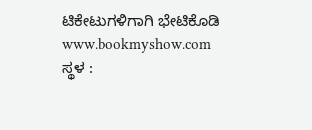ಟಿಕೇಟುಗಳಿಗಾಗಿ ಭೇಟಿಕೊಡಿ www.bookmyshow.com
ಸ್ಥಳ :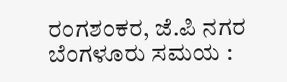ರಂಗಶಂಕರ, ಜೆ.ಪಿ ನಗರ ಬೆಂಗಳೂರು ಸಮಯ :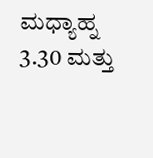ಮಧ್ಯಾಹ್ನ 3.30 ಮತ್ತು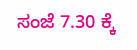ಸಂಜೆ 7.30 ಕ್ಕೆ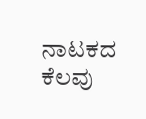ನಾಟಕದ ಕೆಲವು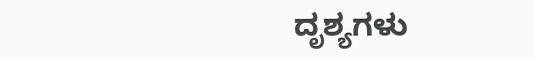ದೃಶ್ಯಗಳು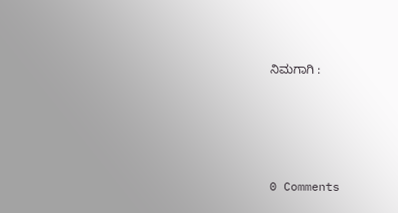ನಿಮಗಾಗಿ :






0 Comments